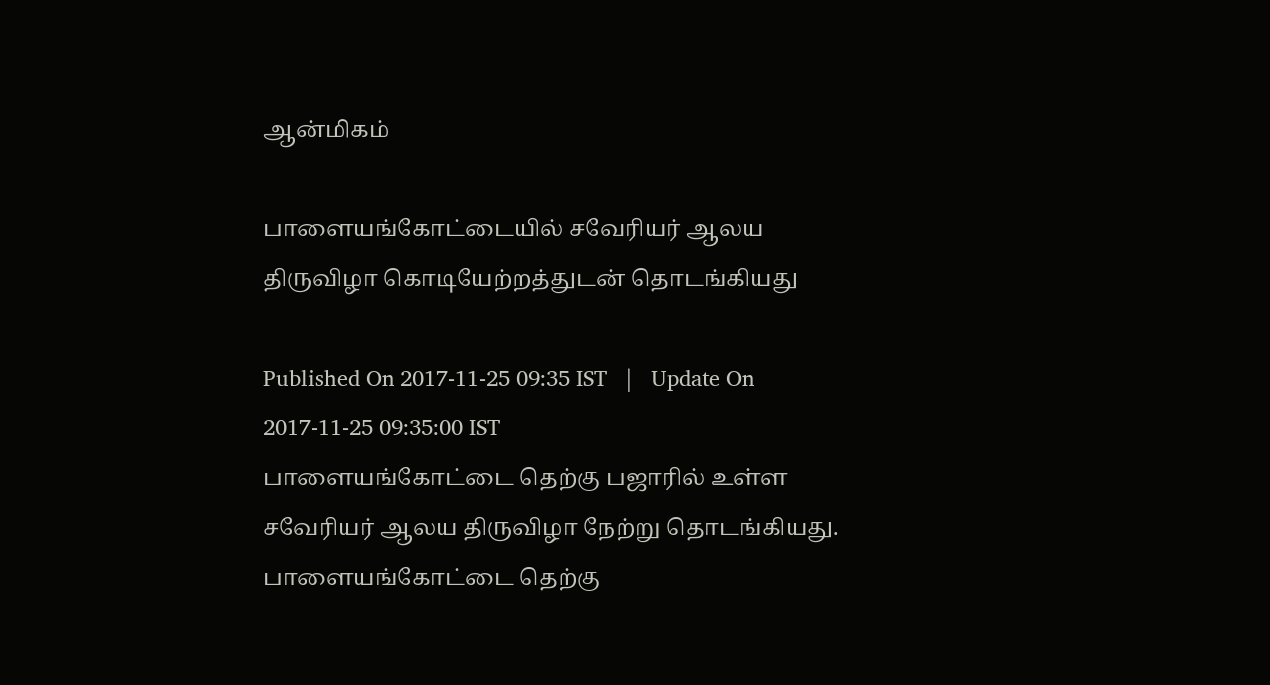ஆன்மிகம்

பாளையங்கோட்டையில் சவேரியர் ஆலய திருவிழா கொடியேற்றத்துடன் தொடங்கியது

Published On 2017-11-25 09:35 IST   |   Update On 2017-11-25 09:35:00 IST
பாளையங்கோட்டை தெற்கு பஜாரில் உள்ள சவேரியர் ஆலய திருவிழா நேற்று தொடங்கியது.
பாளையங்கோட்டை தெற்கு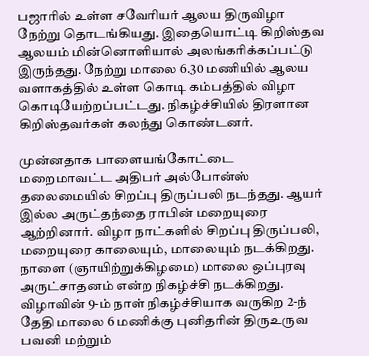பஜாரில் உள்ள சவேரியர் ஆலய திருவிழா நேற்று தொடங்கியது. இதையொட்டி கிறிஸ்தவ ஆலயம் மின்னொளியால் அலங்கரிக்கப்பட்டு இருந்தது. நேற்று மாலை 6.30 மணியில் ஆலய வளாகத்தில் உள்ள கொடி கம்பத்தில் விழா கொடியேற்றப்பட்டது. நிகழ்ச்சியில் திரளான கிறிஸ்தவர்கள் கலந்து கொண்டனர்.

முன்னதாக பாளையங்கோட்டை மறைமாவட்ட அதிபர் அல்போன்ஸ் தலைமையில் சிறப்பு திருப்பலி நடந்தது. ஆயர் இல்ல அருட்தந்தை ராபின் மறையுரை ஆற்றினார். விழா நாட்களில் சிறப்பு திருப்பலி, மறையுரை காலையும், மாலையும் நடக்கிறது. நாளை (ஞாயிற்றுக்கிழமை) மாலை ஒப்புரவு அருட்சாதனம் என்ற நிகழ்ச்சி நடக்கிறது. விழாவின் 9-ம் நாள் நிகழ்ச்சியாக வருகிற 2-ந் தேதி மாலை 6 மணிக்கு புனிதரின் திருஉருவ பவனி மற்றும்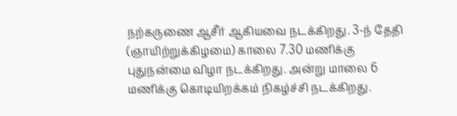நற்கருணை ஆசீர் ஆகியவை நடக்கிறது. 3-ந் தேதி (ஞாயிற்றுக்கிழமை) காலை 7.30 மணிக்கு புதுநன்மை விழா நடக்கிறது. அன்று மாலை 6 மணிக்கு கொடியிறக்கம் நிகழ்ச்சி நடக்கிறது.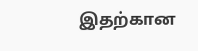இதற்கான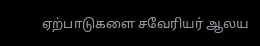ஏற்பாடுகளை சவேரியர் ஆலய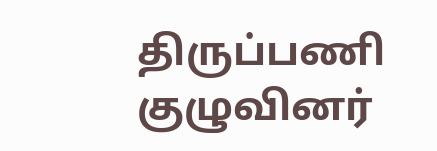திருப்பணி குழுவினர்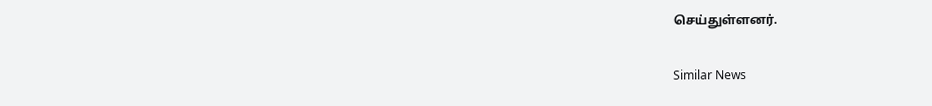செய்துள்ளனர்.

Similar News